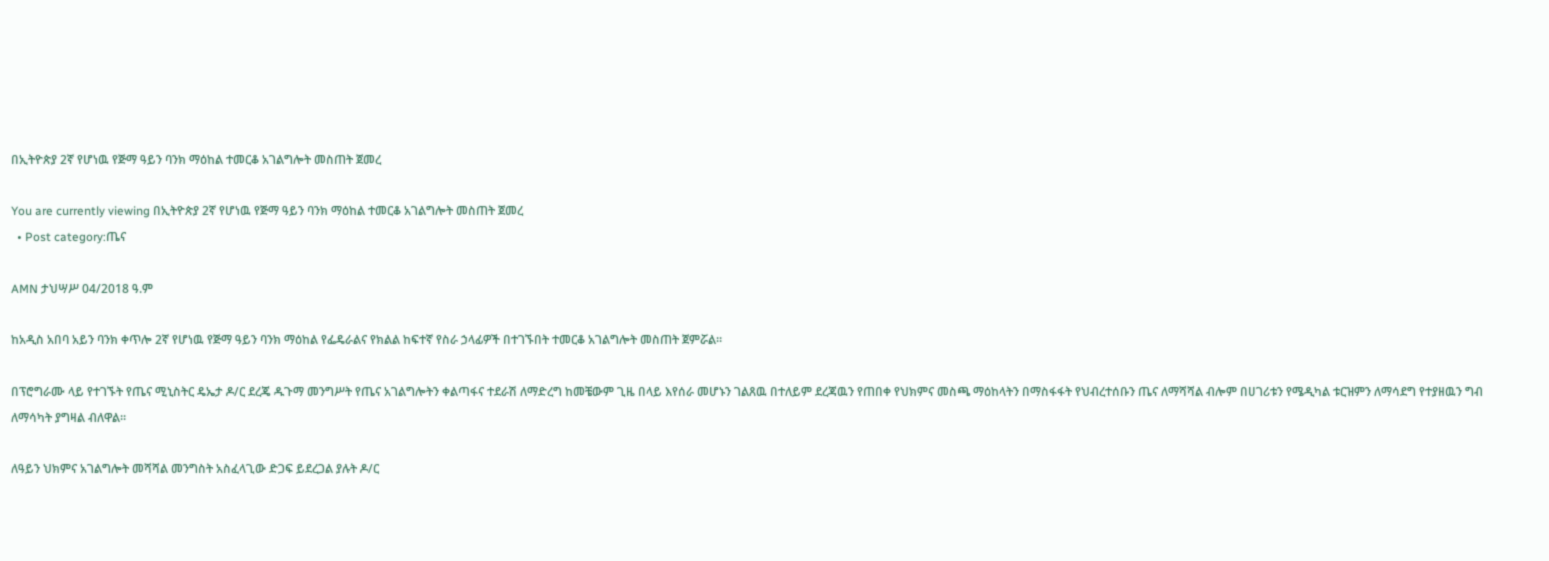በኢትዮጵያ 2ኛ የሆነዉ የጅማ ዓይን ባንክ ማዕከል ተመርቆ አገልግሎት መስጠት ጀመረ

You are currently viewing በኢትዮጵያ 2ኛ የሆነዉ የጅማ ዓይን ባንክ ማዕከል ተመርቆ አገልግሎት መስጠት ጀመረ
  • Post category:ጤና

AMN ታህሣሥ 04/2018 ዓ.ም

ከአዲስ አበባ አይን ባንክ ቀጥሎ 2ኛ የሆነዉ የጅማ ዓይን ባንክ ማዕከል የፌዴራልና የክልል ከፍተኛ የስራ ኃላፊዎች በተገኙበት ተመርቆ አገልግሎት መስጠት ጀምሯል።

በፕሮግራሙ ላይ የተገኙት የጤና ሚኒስትር ዴኤታ ዶ/ር ደረጄ ዱጉማ መንግሥት የጤና አገልግሎትን ቀልጣፋና ተደራሽ ለማድረግ ከመቼውም ጊዜ በላይ እየሰራ መሆኑን ገልጸዉ በተለይም ደረጃዉን የጠበቀ የህክምና መስጫ ማዕከላትን በማስፋፋት የህብረተሰቡን ጤና ለማሻሻል ብሎም በሀገሪቱን የሜዲካል ቱርዝምን ለማሳደግ የተያዘዉን ግብ ለማሳካት ያግዛል ብለዋል።

ለዓይን ህክምና አገልግሎት መሻሻል መንግስት አስፈላጊው ድጋፍ ይደረጋል ያሉት ዶ/ር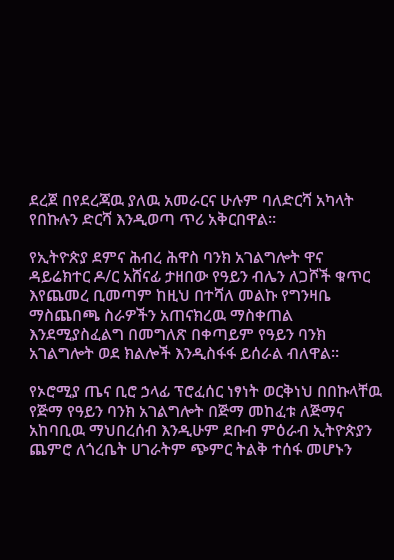ደረጀ በየደረጃዉ ያለዉ አመራርና ሁሉም ባለድርሻ አካላት የበኩሉን ድርሻ እንዲወጣ ጥሪ አቅርበዋል።

የኢትዮጵያ ደምና ሕብረ ሕዋስ ባንክ አገልግሎት ዋና ዳይሬክተር ዶ/ር አሸናፊ ታዘበው የዓይን ብሌን ለጋሾች ቁጥር እየጨመረ ቢመጣም ከዚህ በተሻለ መልኩ የግንዛቤ ማስጨበጫ ስራዎችን አጠናክረዉ ማስቀጠል እንደሚያስፈልግ በመግለጽ በቀጣይም የዓይን ባንክ አገልግሎት ወደ ክልሎች እንዲስፋፋ ይሰራል ብለዋል።

የኦሮሚያ ጤና ቢሮ ኃላፊ ፕሮፈሰር ነፃነት ወርቅነህ በበኩላቸዉ የጅማ የዓይን ባንክ አገልግሎት በጅማ መከፈቱ ለጅማና አከባቢዉ ማህበረሰብ እንዲሁም ደቡብ ምዕራብ ኢትዮጵያን ጨምሮ ለጎረቤት ሀገራትም ጭምር ትልቅ ተሰፋ መሆኑን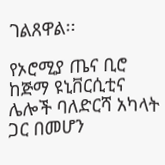ገልጸዋል፡፡

የኦሮሚያ ጤና ቢሮ ከጅማ ዩኒቨርሲቲና ሌሎች ባለድርሻ አካላት ጋር በመሆን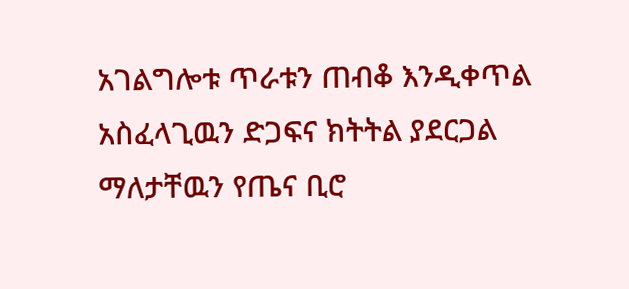አገልግሎቱ ጥራቱን ጠብቆ እንዲቀጥል አስፈላጊዉን ድጋፍና ክትትል ያደርጋል ማለታቸዉን የጤና ቢሮ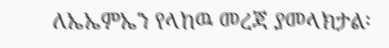ለኤኤምኤን የላከዉ መረጃ ያመላክታል፡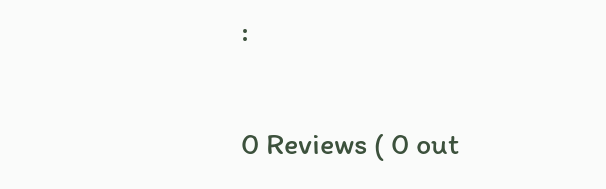፡

0 Reviews ( 0 out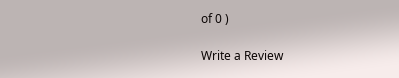of 0 )

Write a Review